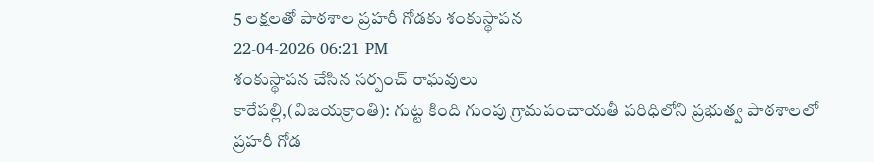5 లక్షలతో పాఠశాల ప్రహరీ గోడకు శంకుస్థాపన
22-04-2026 06:21 PM
శంకుస్థాపన చేసిన సర్పంచ్ రాఘవులు
కారేపల్లి,(విజయక్రాంతి): గుట్ట కింది గుంపు గ్రామపంచాయతీ పరిధిలోని ప్రభుత్వ పాఠశాలలో ప్రహరీ గోడ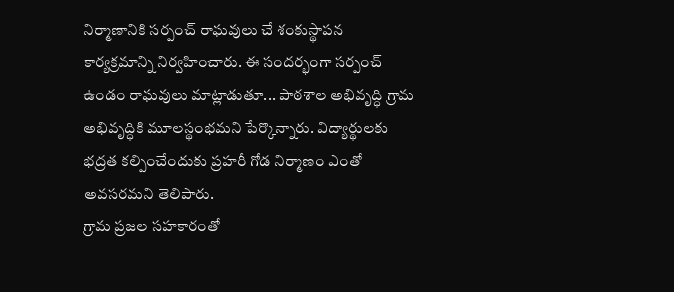నిర్మాణానికి సర్పంచ్ రాఘవులు చే శంకుస్థాపన కార్యక్రమాన్ని నిర్వహించారు. ఈ సందర్భంగా సర్పంచ్ ఉండం రాఘవులు మాట్లాడుతూ... పాఠశాల అభివృద్ధి గ్రామ అభివృద్ధికి మూలస్థంభమని పేర్కొన్నారు. విద్యార్థులకు భద్రత కల్పించేందుకు ప్రహరీ గోడ నిర్మాణం ఎంతో అవసరమని తెలిపారు.
గ్రామ ప్రజల సహకారంతో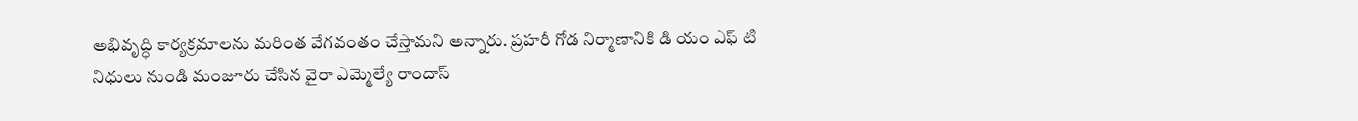అభివృద్ధి కార్యక్రమాలను మరింత వేగవంతం చేస్తామని అన్నారు. ప్రహరీ గోడ నిర్మాణానికి డి యం ఎఫ్ టి నిధులు నుండి మంజూరు చేసిన వైరా ఎమ్మెల్యే రాందాస్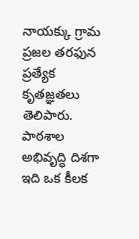నాయక్కు గ్రామ ప్రజల తరఫున ప్రత్యేక కృతజ్ఞతలు తెలిపారు. పాఠశాల అభివృద్ధి దిశగా ఇది ఒక కీలక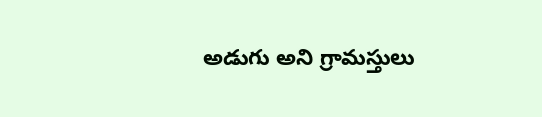అడుగు అని గ్రామస్తులు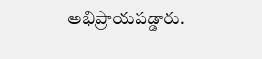అభిప్రాయపడ్డారు.